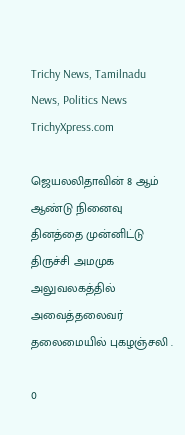Trichy News, Tamilnadu News, Politics News TrichyXpress.com

ஜெயலலிதாவின் 8 ஆம் ஆண்டு நினைவு தினத்தை முன்னிட்டு திருச்சி அமமுக அலுவலகத்தில் அவைத்தலைவர் தலைமையில் புகழஞ்சலி .

0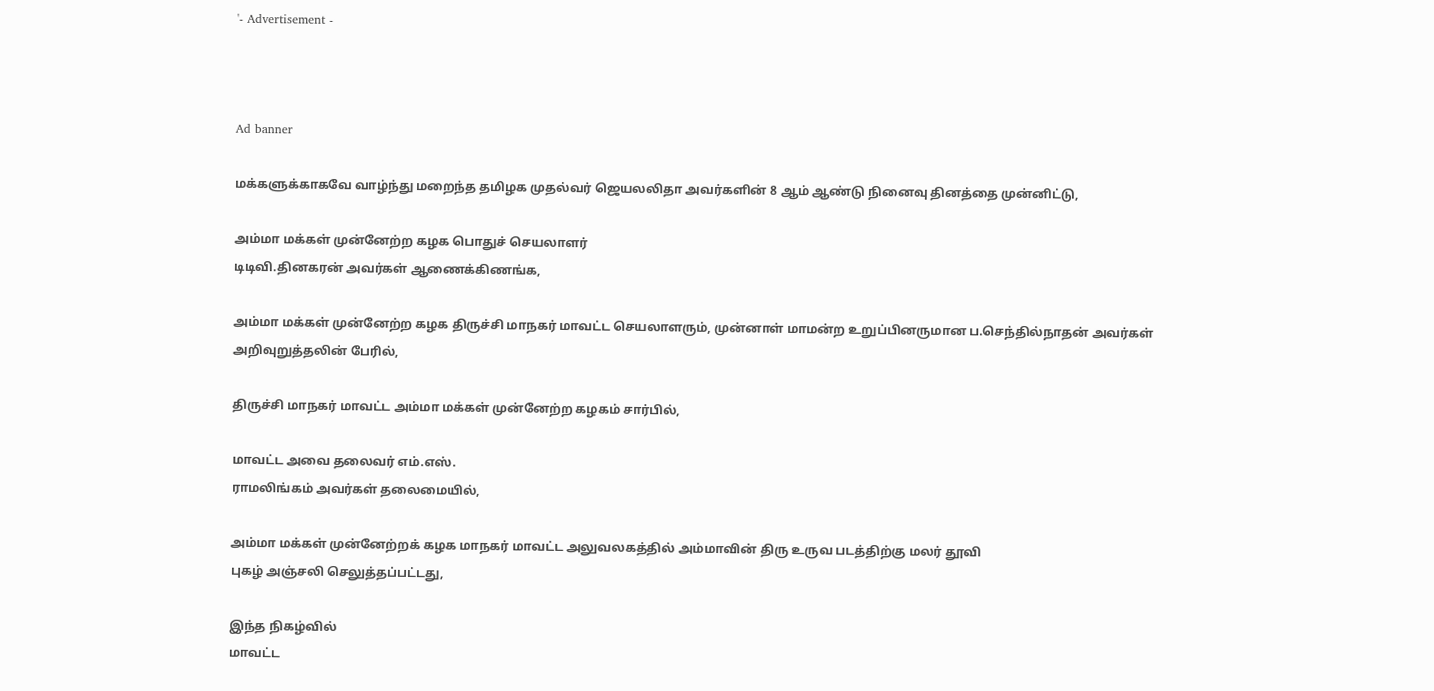'- Advertisement -



Ad banner

மக்களுக்காகவே வாழ்ந்து மறைந்த தமிழக முதல்வர் ஜெயலலிதா அவர்களின் 8 ஆம் ஆண்டு நினைவு தினத்தை முன்னிட்டு,

அம்மா மக்கள் முன்னேற்ற கழக பொதுச் செயலாளர்
டிடிவி.தினகரன் அவர்கள் ஆணைக்கிணங்க,

அம்மா மக்கள் முன்னேற்ற கழக திருச்சி மாநகர் மாவட்ட செயலாளரும், முன்னாள் மாமன்ற உறுப்பினருமான ப.செந்தில்நாதன் அவர்கள் அறிவுறுத்தலின் பேரில்,

திருச்சி மாநகர் மாவட்ட அம்மா மக்கள் முன்னேற்ற கழகம் சார்பில்,

மாவட்ட அவை தலைவர் எம்.எஸ்.
ராமலிங்கம் அவர்கள் தலைமையில்,

அம்மா மக்கள் முன்னேற்றக் கழக மாநகர் மாவட்ட அலுவலகத்தில் அம்மாவின் திரு உருவ படத்திற்கு மலர் தூவி
புகழ் அஞ்சலி செலுத்தப்பட்டது,

இந்த நிகழ்வில்
மாவட்ட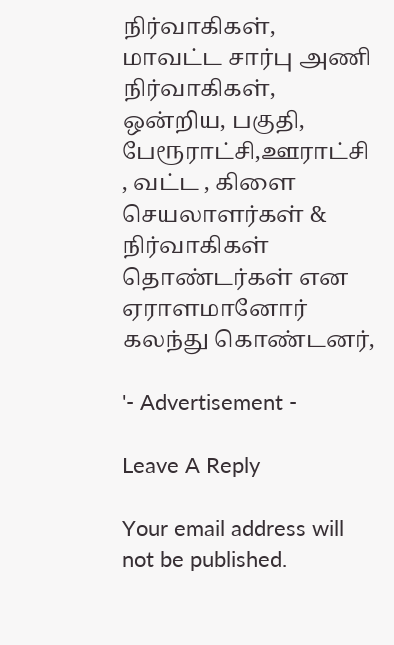நிர்வாகிகள், மாவட்ட சார்பு அணி நிர்வாகிகள்,
ஒன்றிய, பகுதி, பேரூராட்சி,ஊராட்சி , வட்ட , கிளை செயலாளர்கள் & நிர்வாகிகள் தொண்டர்கள் என ஏராளமானோர் கலந்து கொண்டனர்,

'- Advertisement -

Leave A Reply

Your email address will not be published.